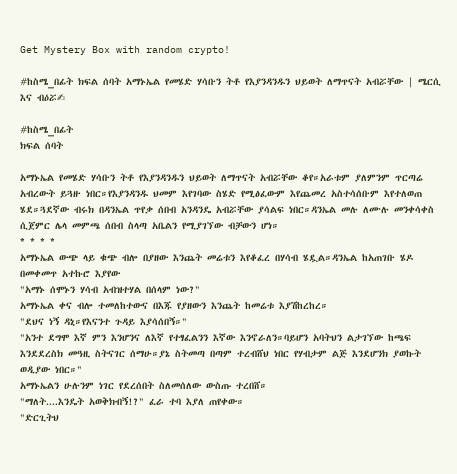Get Mystery Box with random crypto!

#ከስሜ_በፊት ክፍል ሰባት አማኑኤል የመሄድ ሃሳቡን ትቶ የእያንዳንዱን ህይወት ለማጥናት አብሯቸው | ሜርሲ እና ብዕሯ✍

#ከስሜ_በፊት
ክፍል ሰባት

አማኑኤል የመሄድ ሃሳቡን ትቶ የእያንዳንዱን ህይወት ለማጥናት አብሯቸው ቆየ።አራቱም ያለምንም ጥርጣሬ አብረውት ይጓዙ ነበር።የእያንዳንዱ ህመም እየገባው ስሄድ የሚፅፈውም እየጨመረ አስተሳሰቡም እየተለወጠ ሄደ።ጓደኛው ብሩክ በዳንኤል ጥየቃ ሰበብ አንዳንዴ አብሯቸው ያሳልፍ ነበር።ዳንኤል መሉ ለሙሉ መንቀሳቀስ ሲጀምር ሌላ መምጫ ሰበብ ስላጣ አቤልን የሚያገኘው ብቻውን ሆነ።
* * * *
አማኑኤል ውጭ ላይ ቁጭ ብሎ በያዘው እንጨት መሬቱን እየቆፈረ በሃሳብ ሄዷል።ዳንኤል ከአጠገቡ ሄዶ በመቀመጥ አተኩሮ እያየው
"አማኑ ሰሞኑን ሃሳብ አብዝተሃል በሰላም ነው?"
አማኑኤል ቀና ብሎ ተመለከተውና በእጁ የያዘውን እንጨት ከመሬቱ እያሽከረከረ።
"ደህና ነኝ ዳኒ።የእናንተ ጉዳይ እያሳሰበኝ።"
"አንተ ደግሞ እኛ ምን እንሆንና ለእኛ የተፃፈልንን እኛው እንኖራለን።ባይሆን አባትህን ልታገኘው ከጫፍ እንደደረስክ መዓዚ ስትናገር ሰማሁ።ያኔ ስትመጣ በጣም ተረብሸህ ነበር የሃብታም ልጅ እንደሆንክ ያወኩት ወዲያው ነበር።"
አማኑኤልን ሁሉንም ነገር የደረሰበት ስለመሰለው ውስጡ ተረበሸ።
"ማለት....እንዴት አወቅክብኝ!?" ፈራ ተባ እያለ ጠየቀው።
"ድርጊትህ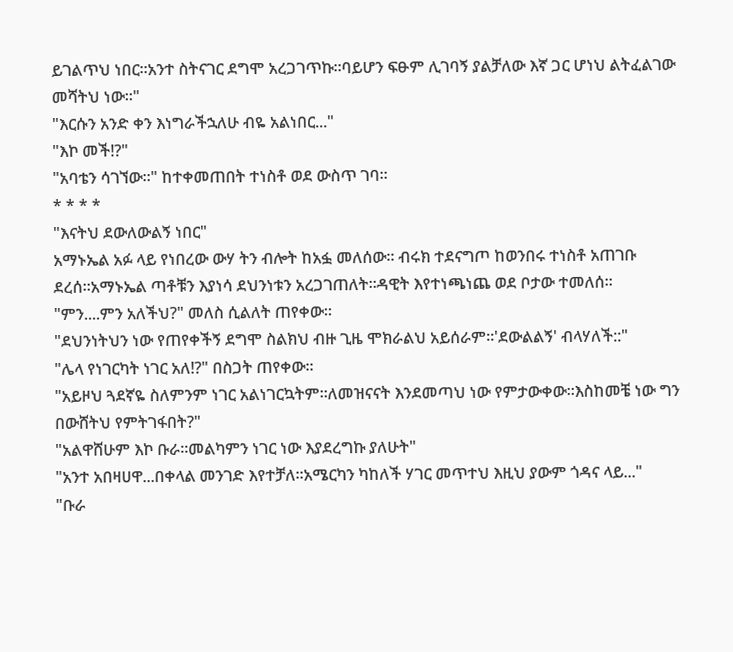ይገልጥህ ነበር።አንተ ስትናገር ደግሞ አረጋገጥኩ።ባይሆን ፍፁም ሊገባኝ ያልቻለው እኛ ጋር ሆነህ ልትፈልገው መሻትህ ነው።"
"እርሱን አንድ ቀን እነግራችኋለሁ ብዬ አልነበር..."
"እኮ መች!?"
"አባቴን ሳገኘው።" ከተቀመጠበት ተነስቶ ወደ ውስጥ ገባ።
* * * *
"እናትህ ደውለውልኝ ነበር"
አማኑኤል አፉ ላይ የነበረው ውሃ ትን ብሎት ከአፏ መለሰው። ብሩክ ተደናግጦ ከወንበሩ ተነስቶ አጠገቡ ደረሰ።አማኑኤል ጣቶቹን እያነሳ ደህንነቱን አረጋገጠለት።ዳዊት እየተነጫነጨ ወደ ቦታው ተመለሰ።
"ምን....ምን አለችህ?" መለስ ሲልለት ጠየቀው።
"ደህንነትህን ነው የጠየቀችኝ ደግሞ ስልክህ ብዙ ጊዜ ሞክራልህ አይሰራም።'ደውልልኝ' ብላሃለች::"
"ሌላ የነገርካት ነገር አለ!?" በስጋት ጠየቀው።
"አይዞህ ጓደኛዬ ስለምንም ነገር አልነገርኳትም።ለመዝናናት እንደመጣህ ነው የምታውቀው።እስከመቼ ነው ግን በውሸትህ የምትገፋበት?"
"አልዋሸሁም እኮ ቡራ።መልካምን ነገር ነው እያደረግኩ ያለሁት"
"አንተ አበዛሀዋ...በቀላል መንገድ እየተቻለ።አሜርካን ካከለች ሃገር መጥተህ እዚህ ያውም ጎዳና ላይ..."
"ቡራ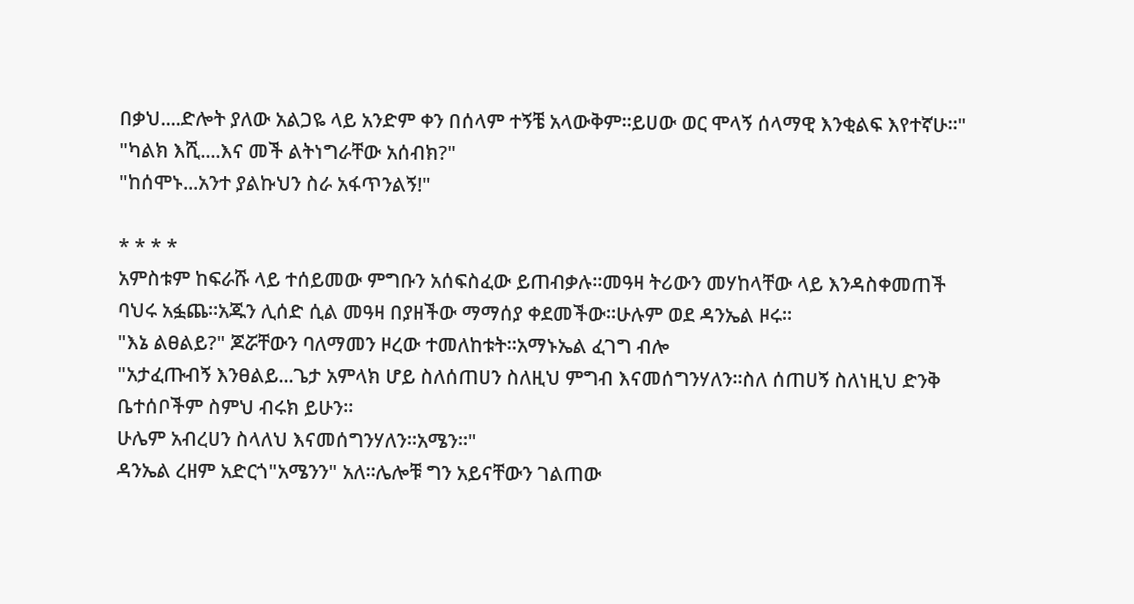በቃህ....ድሎት ያለው አልጋዬ ላይ አንድም ቀን በሰላም ተኝቼ አላውቅም።ይሀው ወር ሞላኝ ሰላማዊ እንቂልፍ እየተኛሁ።"
"ካልክ እሺ....እና መች ልትነግራቸው አሰብክ?"
"ከሰሞኑ...አንተ ያልኩህን ስራ አፋጥንልኝ!"

* * * *
አምስቱም ከፍራሹ ላይ ተሰይመው ምግቡን አሰፍስፈው ይጠብቃሉ።መዓዛ ትሪውን መሃከላቸው ላይ እንዳስቀመጠች ባህሩ አፏጨ።አጁን ሊሰድ ሲል መዓዛ በያዘችው ማማሰያ ቀደመችው።ሁሉም ወደ ዳንኤል ዞሩ።
"እኔ ልፀልይ?" ጆሯቸውን ባለማመን ዞረው ተመለከቱት።አማኑኤል ፈገግ ብሎ
"አታፈጡብኝ እንፀልይ...ጌታ አምላክ ሆይ ስለሰጠሀን ስለዚህ ምግብ እናመሰግንሃለን።ስለ ሰጠሀኝ ስለነዚህ ድንቅ ቤተሰቦችም ስምህ ብሩክ ይሁን።
ሁሌም አብረሀን ስላለህ እናመሰግንሃለን።አሜን።"
ዳንኤል ረዘም አድርጎ"አሜንን" አለ።ሌሎቹ ግን አይናቸውን ገልጠው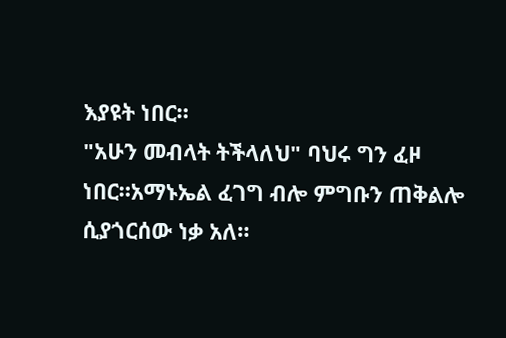እያዩት ነበር።
"አሁን መብላት ትችላለህ" ባህሩ ግን ፈዞ ነበር።አማኑኤል ፈገግ ብሎ ምግቡን ጠቅልሎ ሲያጎርሰው ነቃ አለ።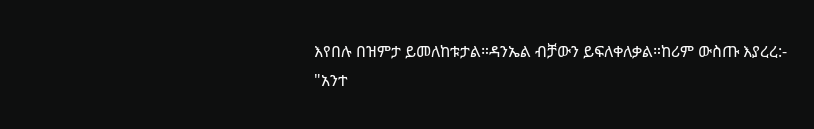እየበሉ በዝምታ ይመለከቱታል።ዳንኤል ብቻውን ይፍለቀለቃል።ከሪም ውስጡ እያረረ:-
"አንተ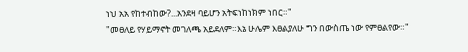ነህ አአ የከተብከው?...አንደዛ ባይሆን አትፍነከነክም ነበር።"
"መፀለይ የሃይማኖት መገለጫ አይደለም።እኔ ሁሌም እፀልያለሁ ግን በውስጤ ነው የምፀልየው።"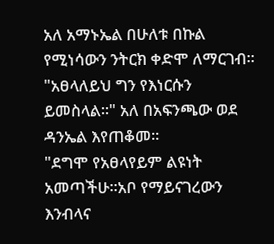አለ አማኑኤል በሁለቱ በኩል የሚነሳውን ንትርክ ቀድሞ ለማርገብ።
"አፀላለይህ ግን የእነርሱን ይመስላል።" አለ በአፍንጫው ወደ ዳንኤል እየጠቆመ።
"ደግሞ የአፀላየይም ልዩነት አመጣችሁ።አቦ የማይናገረውን እንብላና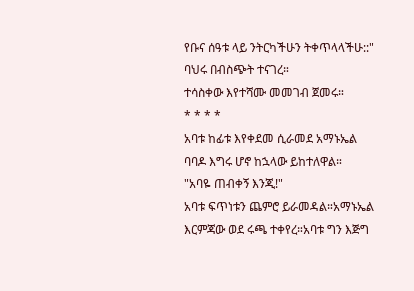የቡና ሰዓቱ ላይ ንትርካችሁን ትቀጥላላችሁ::" ባህሩ በብስጭት ተናገረ።
ተሳስቀው እየተሻሙ መመገብ ጀመሩ።
* * * *
አባቱ ከፊቱ እየቀደመ ሲራመደ አማኑኤል ባባዶ እግሩ ሆኖ ከኋላው ይከተለዋል።
"አባዬ ጠብቀኝ እንጂ!"
አባቱ ፍጥነቱን ጨምሮ ይራመዳል።አማኑኤል እርምጃው ወደ ሩጫ ተቀየረ።አባቱ ግን እጅግ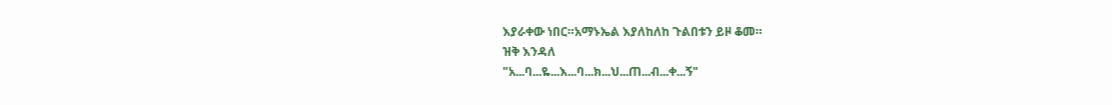እያራቀው ነበር።አማኑኤል እያለከለከ ጉልበቱን ይዞ ቆመ።
ዝቅ እንዳለ
"አ...ባ...ዬ...እ...ባ...ክ...ህ...ጠ...ብ...ቀ...ኝ"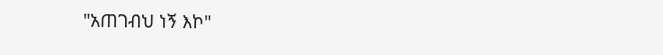"አጠገብህ ነኝ እኮ"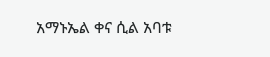አማኑኤል ቀና ሲል አባቱ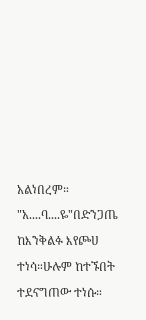አልነበረም።
"አ....ባ....ዬ"በድንጋጤ ከእንቅልፉ እየጮሀ ተነሳ።ሁሉም ከተኙበት ተደናግጠው ተነሱ።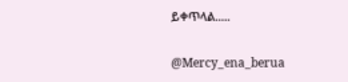ይቀጥላል.....

@Mercy_ena_berua